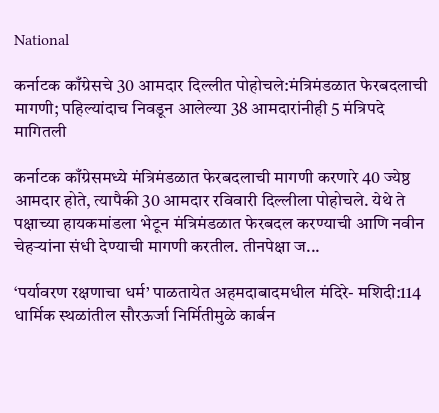National

कर्नाटक काँग्रेसचे 30 आमदार दिल्लीत पोहोचले:मंत्रिमंडळात फेरबदलाची मागणी; पहिल्यांदाच निवडून आलेल्या 38 आमदारांनीही 5 मंत्रिपदे मागितली

कर्नाटक काँग्रेसमध्ये मंत्रिमंडळात फेरबदलाची मागणी करणारे 40 ज्येष्ठ आमदार होते, त्यापैकी 30 आमदार रविवारी दिल्लीला पोहोचले. येथे ते पक्षाच्या हायकमांडला भेटून मंत्रिमंडळात फेरबदल करण्याची आणि नवीन चेहऱ्यांना संधी देण्याची मागणी करतील. तीनपेक्षा ज...

‘पर्यावरण रक्षणाचा धर्म’ पाळतायेत अहमदाबादमधील मंदिरे- मशिदी:114 धार्मिक स्थळांतील सौरऊर्जा निर्मितीमुळे कार्बन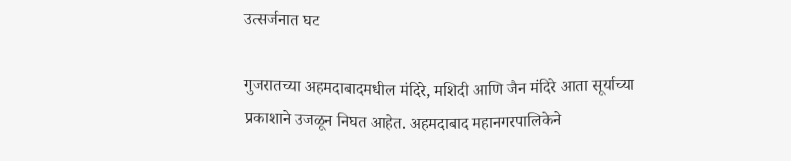उत्सर्जनात घट

गुजरातच्या अहमदाबादमधील मंदिरे, मशिदी आणि जैन मंदिरे आता सूर्याच्या प्रकाशाने उजळून निघत आहेत. अहमदाबाद महानगरपालिकेने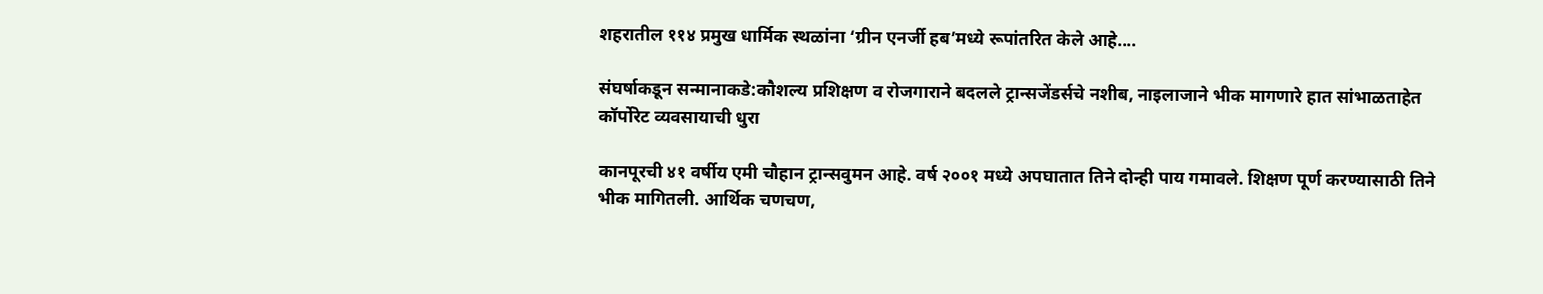शहरातील ११४ प्रमुख धार्मिक स्थळांना ‘ग्रीन एनर्जी हब’मध्ये रूपांतरित केले आहे....

संघर्षाकडून सन्मानाकडे:कौशल्य प्रशिक्षण व रोजगाराने बदलले ट्रान्सजेंडर्सचे नशीब, नाइलाजाने भीक मागणारे हात सांभाळताहेत कॉर्पोरेट व्यवसायाची धुरा

कानपूरची ४१ वर्षीय एमी चौहान ट्रान्सवुमन आहे. वर्ष २००१ मध्ये अपघातात तिने दोन्ही पाय गमावले. शिक्षण पूर्ण करण्यासाठी तिने भीक मागितली. आर्थिक चणचण,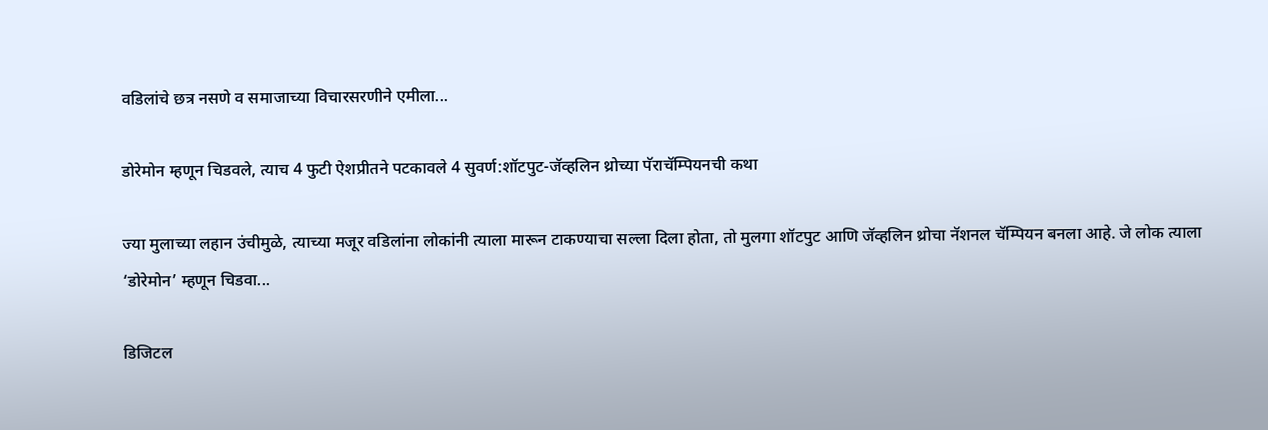वडिलांचे छत्र नसणे व समाजाच्या विचारसरणीने एमीला...

डोरेमोन म्हणून चिडवले, त्याच 4 फुटी ऐशप्रीतने पटकावले 4 सुवर्ण:शॉटपुट-जॅव्हलिन थ्रोच्या पॅराचॅम्पियनची कथा

ज्या मुलाच्या लहान उंचीमुळे, त्याच्या मजूर वडिलांना लोकांनी त्याला मारून टाकण्याचा सल्ला दिला होता, तो मुलगा शॉटपुट आणि जॅव्हलिन थ्रोचा नॅशनल चॅम्पियन बनला आहे. जे लोक त्याला ‘डोरेमोन’ म्हणून चिडवा...

डिजिटल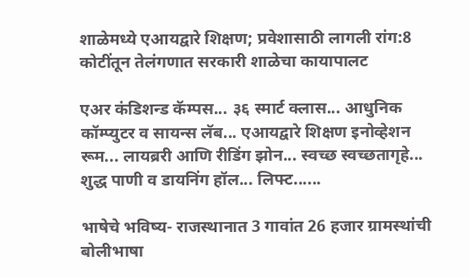शाळेमध्ये एआयद्वारे शिक्षण; प्रवेशासाठी लागली रांग:8 कोटींतून तेलंगणात सरकारी शाळेचा कायापालट

एअर कंडिशन्ड कॅम्पस... ३६ स्मार्ट क्लास... आधुनिक कॉम्प्युटर व सायन्स लॅब... एआयद्वारे शिक्षण इनोव्हेशन रूम... लायब्ररी आणि रीडिंग झोन... स्वच्छ स्वच्छतागृहे... शुद्ध पाणी व डायनिंग हॉल... लिफ्ट......

भाषेचे भविष्य- राजस्थानात 3 गावांत 26 हजार ग्रामस्थांची बोलीभाषा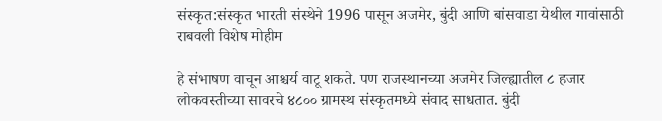संस्कृत:संस्कृत भारती संस्थेने 1996 पासून अजमेर, बुंदी आणि बांसवाडा येथील गावांसाठी राबवली विशेष मोहीम

हे संभाषण वाचून आश्चर्य वाटू शकते. पण राजस्थानच्या अजमेर जिल्ह्यातील ८ हजार लोकवस्तीच्या सावरचे ४८०० ग्रामस्थ संस्कृतमध्ये संवाद साधतात. बुंदी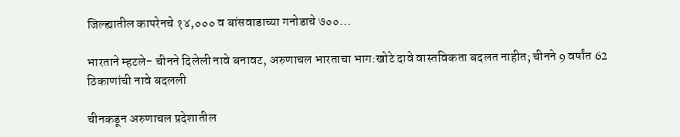जिल्ह्यातील कापरेनचे १४,००० व बांसवाडाच्या गनोडाचे ७००...

भारताने म्हटले- चीनने दिलेली नावे बनावट, अरुणाचल भारताचा भाग:खोटे दावे वास्तविकता बदलत नाहीत; चीनने 9 वर्षांत 62 ठिकाणांची नावे बदलली

चीनकडून अरुणाचल प्रदेशातील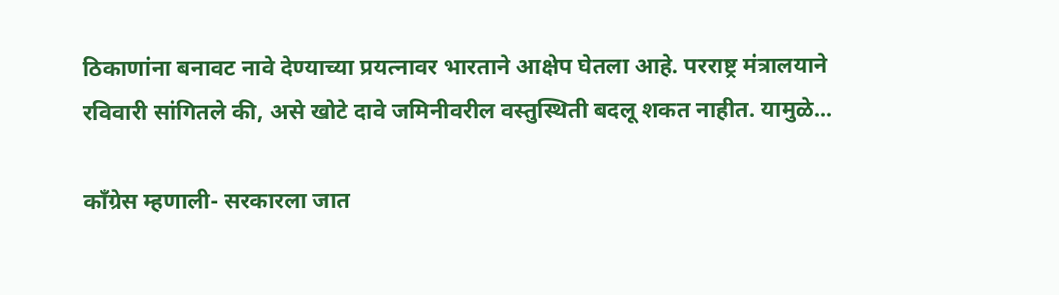ठिकाणांना बनावट नावे देण्याच्या प्रयत्नावर भारताने आक्षेप घेतला आहे. परराष्ट्र मंत्रालयाने रविवारी सांगितले की, असे खोटे दावे जमिनीवरील वस्तुस्थिती बदलू शकत नाहीत. यामुळे...

काँग्रेस म्हणाली- सरकारला जात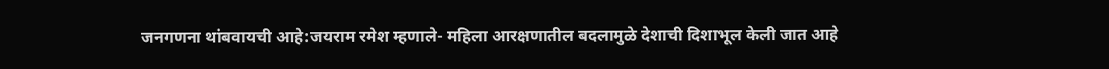जनगणना थांबवायची आहे:जयराम रमेश म्हणाले- महिला आरक्षणातील बदलामुळे देशाची दिशाभूल केली जात आहे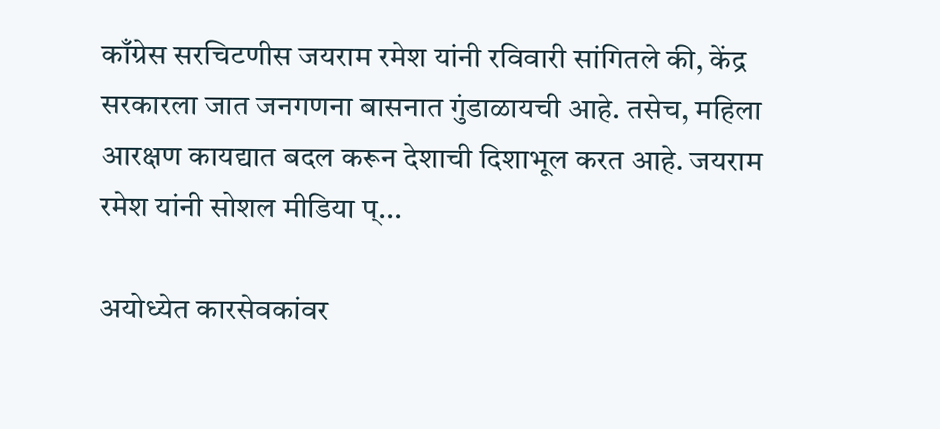काँग्रेस सरचिटणीस जयराम रमेश यांनी रविवारी सांगितले की, केंद्र सरकारला जात जनगणना बासनात गुंडाळायची आहे. तसेच, महिला आरक्षण कायद्यात बदल करून देशाची दिशाभूल करत आहे. जयराम रमेश यांनी सोशल मीडिया प्...

अयोध्येत कारसेवकांवर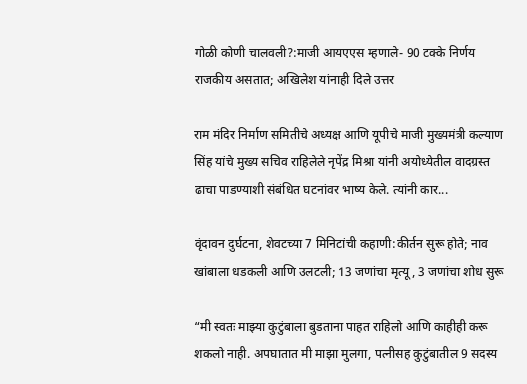गोळी कोणी चालवली?:माजी आयएएस म्हणाले- 90 टक्के निर्णय राजकीय असतात; अखिलेश यांनाही दिले उत्तर

राम मंदिर निर्माण समितीचे अध्यक्ष आणि यूपीचे माजी मुख्यमंत्री कल्याण सिंह यांचे मुख्य सचिव राहिलेले नृपेंद्र मिश्रा यांनी अयोध्येतील वादग्रस्त ढाचा पाडण्याशी संबंधित घटनांवर भाष्य केले. त्यांनी कार...

वृंदावन दुर्घटना, शेवटच्या 7 मिनिटांची कहाणी:कीर्तन सुरू होते; नाव खांबाला धडकली आणि उलटली; 13 जणांचा मृत्यू, 3 जणांचा शोध सुरू

“मी स्वतः माझ्या कुटुंबाला बुडताना पाहत राहिलो आणि काहीही करू शकलो नाही. अपघातात मी माझा मुलगा, पत्नीसह कुटुंबातील 9 सदस्य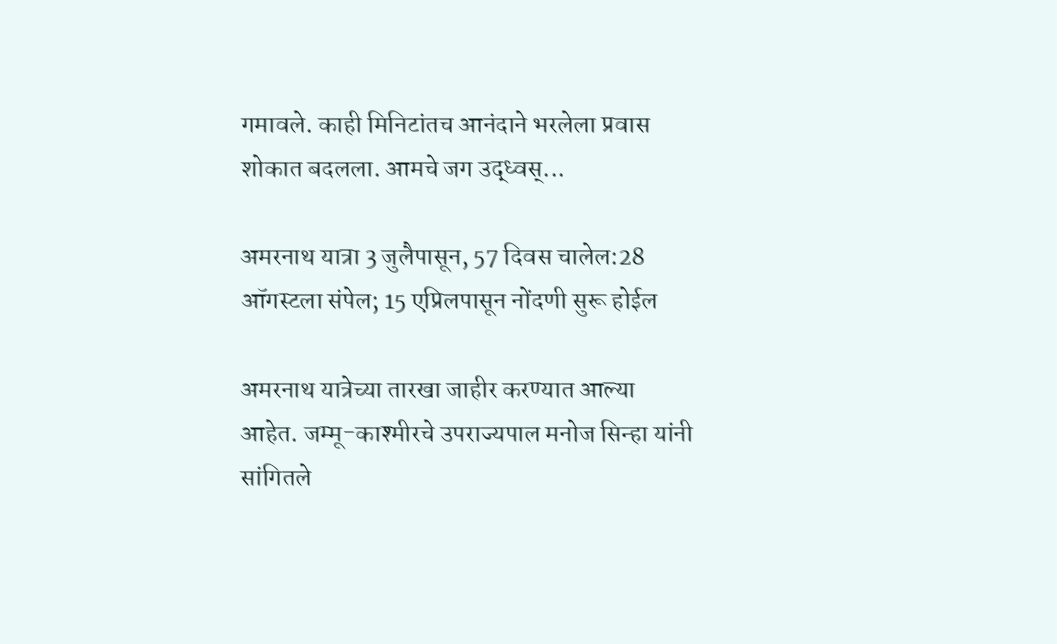गमावले. काही मिनिटांतच आनंदाने भरलेला प्रवास शोकात बदलला. आमचे जग उद्ध्वस्...

अमरनाथ यात्रा 3 जुलैपासून, 57 दिवस चालेल:28 ऑगस्टला संपेल; 15 एप्रिलपासून नोंदणी सुरू होईल

अमरनाथ यात्रेच्या तारखा जाहीर करण्यात आल्या आहेत. जम्मू-काश्मीरचे उपराज्यपाल मनोज सिन्हा यांनी सांगितले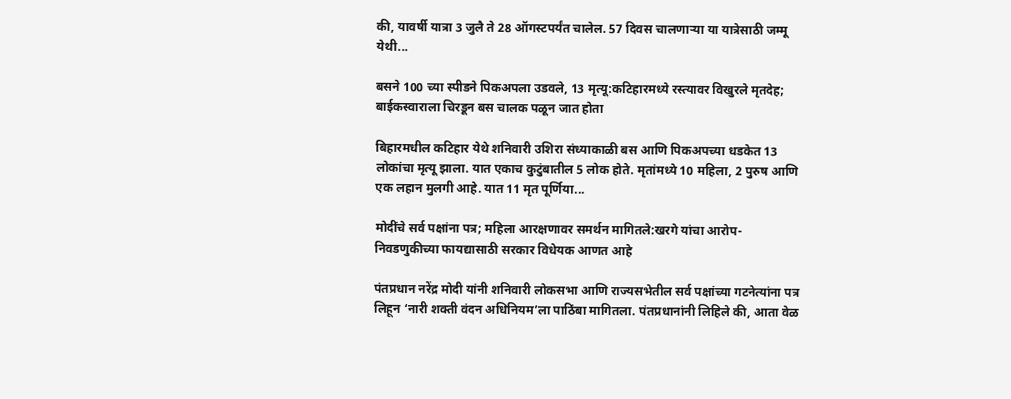की, यावर्षी यात्रा 3 जुलै ते 28 ऑगस्टपर्यंत चालेल. 57 दिवस चालणाऱ्या या यात्रेसाठी जम्मू येथी...

बसने 100 च्या स्पीडने पिकअपला उडवले, 13 मृत्यू:कटिहारमध्ये रस्त्यावर विखुरले मृतदेह; बाईकस्वाराला चिरडून बस चालक पळून जात होता

बिहारमधील कटिहार येथे शनिवारी उशिरा संध्याकाळी बस आणि पिकअपच्या धडकेत 13 लोकांचा मृत्यू झाला. यात एकाच कुटुंबातील 5 लोक होते. मृतांमध्ये 10 महिला, 2 पुरुष आणि एक लहान मुलगी आहे. यात 11 मृत पूर्णिया...

मोदींचे सर्व पक्षांना पत्र; महिला आरक्षणावर समर्थन मागितले:खरगे यांचा आरोप- निवडणुकीच्या फायद्यासाठी सरकार विधेयक आणत आहे

पंतप्रधान नरेंद्र मोदी यांनी शनिवारी लोकसभा आणि राज्यसभेतील सर्व पक्षांच्या गटनेत्यांना पत्र लिहून ‘नारी शक्ती वंदन अधिनियम’ला पाठिंबा मागितला. पंतप्रधानांनी लिहिले की, आता वेळ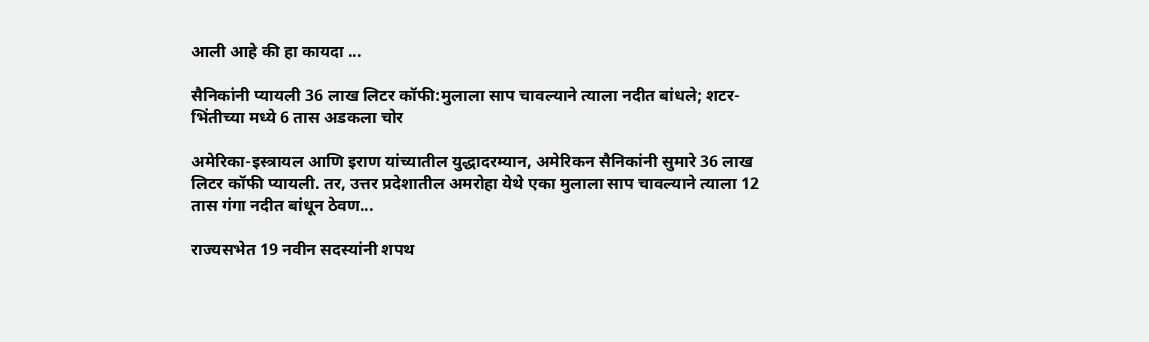आली आहे की हा कायदा ...

सैनिकांनी प्यायली 36 लाख लिटर कॉफी:मुलाला साप चावल्याने त्याला नदीत बांधले; शटर-भिंतीच्या मध्ये 6 तास अडकला चोर

अमेरिका-इस्त्रायल आणि इराण यांच्यातील युद्धादरम्यान, अमेरिकन सैनिकांनी सुमारे 36 लाख लिटर कॉफी प्यायली. तर, उत्तर प्रदेशातील अमरोहा येथे एका मुलाला साप चावल्याने त्याला 12 तास गंगा नदीत बांधून ठेवण...

राज्यसभेत 19 नवीन सदस्यांनी शपथ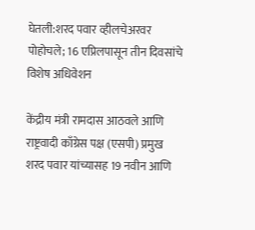घेतली:शरद पवार व्हीलचेअरवर पोहोचले; 16 एप्रिलपासून तीन दिवसांचे विशेष अधिवेशन

केंद्रीय मंत्री रामदास आठवले आणि राष्ट्रवादी काँग्रेस पक्ष (एसपी) प्रमुख शरद पवार यांच्यासह 19 नवीन आणि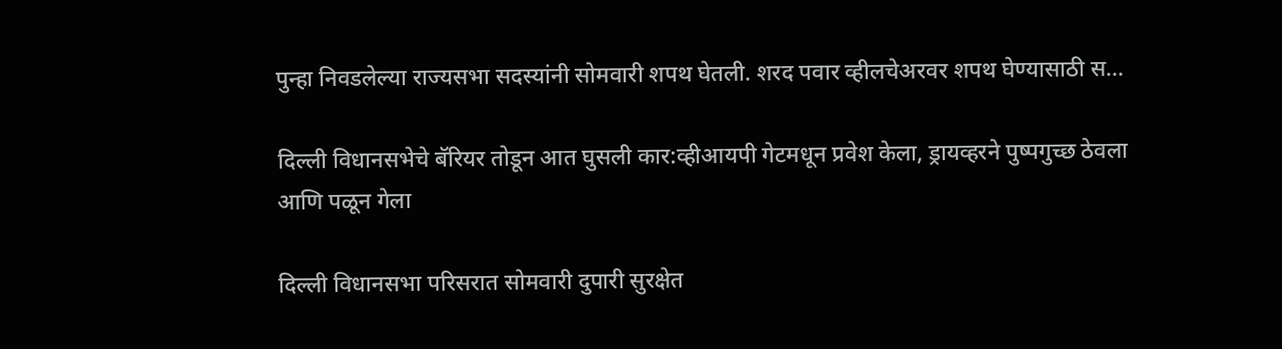पुन्हा निवडलेल्या राज्यसभा सदस्यांनी सोमवारी शपथ घेतली. शरद पवार व्हीलचेअरवर शपथ घेण्यासाठी स...

दिल्ली विधानसभेचे बॅरियर तोडून आत घुसली कार:व्हीआयपी गेटमधून प्रवेश केला, ड्रायव्हरने पुष्पगुच्छ ठेवला आणि पळून गेला

दिल्ली विधानसभा परिसरात सोमवारी दुपारी सुरक्षेत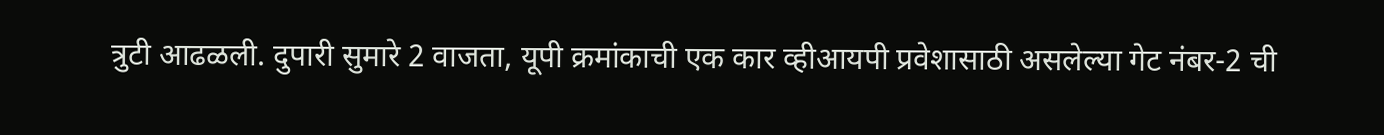त्रुटी आढळली. दुपारी सुमारे 2 वाजता, यूपी क्रमांकाची एक कार व्हीआयपी प्रवेशासाठी असलेल्या गेट नंबर-2 ची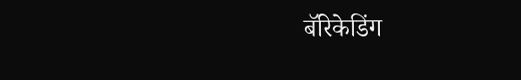बॅरिकेडिंग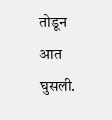तोडून आत घुसली.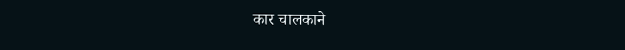कार चालकाने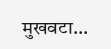मुखवटा...